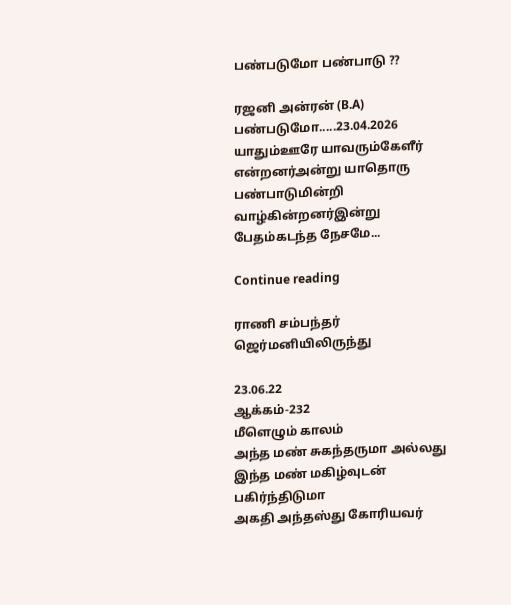பண்படுமோ பண்பாடு ??

ரஜனி அன்ரன் (B.A) பண்படுமோ.....23.04.2026 யாதும்ஊரே யாவரும்கேளீர் என்றனர்அன்று யாதொரு பண்பாடுமின்றி வாழ்கின்றனர்இன்று பேதம்கடந்த நேசமே...

Continue reading

ராணி சம்பந்தர் ஜெர்மனியிலிருந்து

23.06.22
ஆக்கம்-232
மீளெழும் காலம்
அந்த மண் சுகந்தருமா அல்லது
இந்த மண் மகிழ்வுடன் பகிர்ந்திடுமா
அகதி அந்தஸ்து கோரியவர்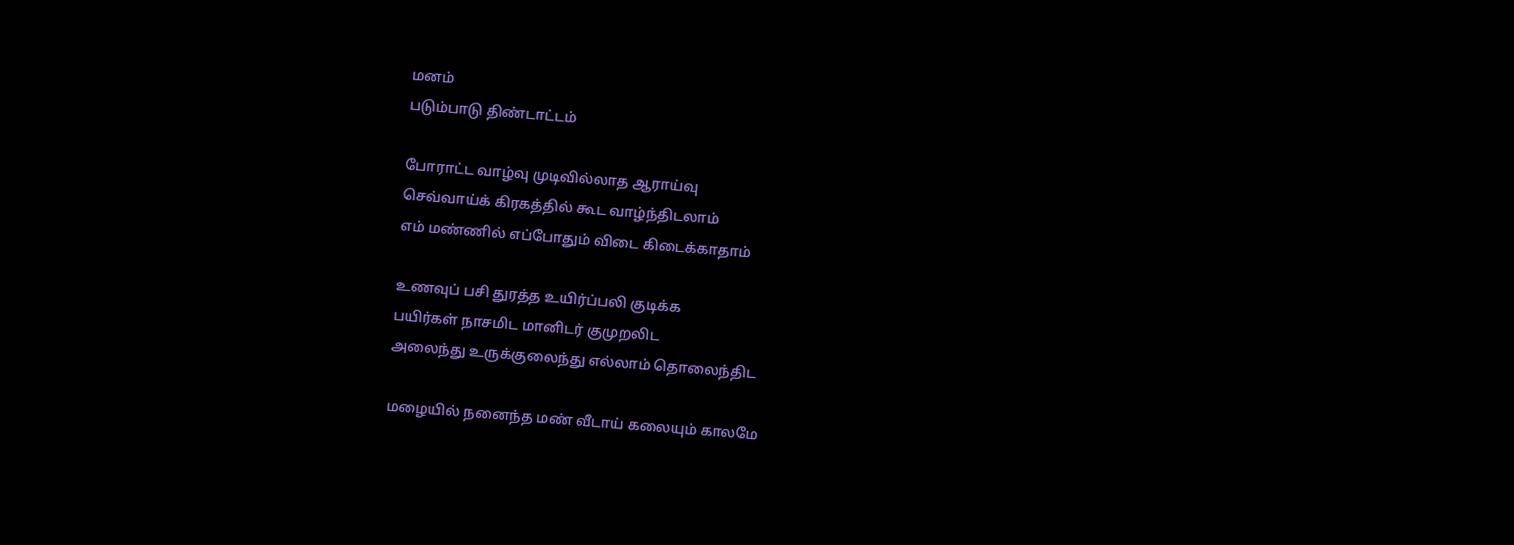மனம்
படும்பாடு திண்டாட்டம்

போராட்ட வாழ்வு முடிவில்லாத ஆராய்வு
செவ்வாய்க் கிரகத்தில் கூட வாழ்ந்திடலாம்
எம் மண்ணில் எப்போதும் விடை கிடைக்காதாம்

உணவுப் பசி துரத்த உயிர்ப்பலி குடிக்க
பயிர்கள் நாசமிட மானிடர் குமுறலிட
அலைந்து உருக்குலைந்து எல்லாம் தொலைந்திட

மழையில் நனைந்த மண் வீடாய் கலையும் காலமே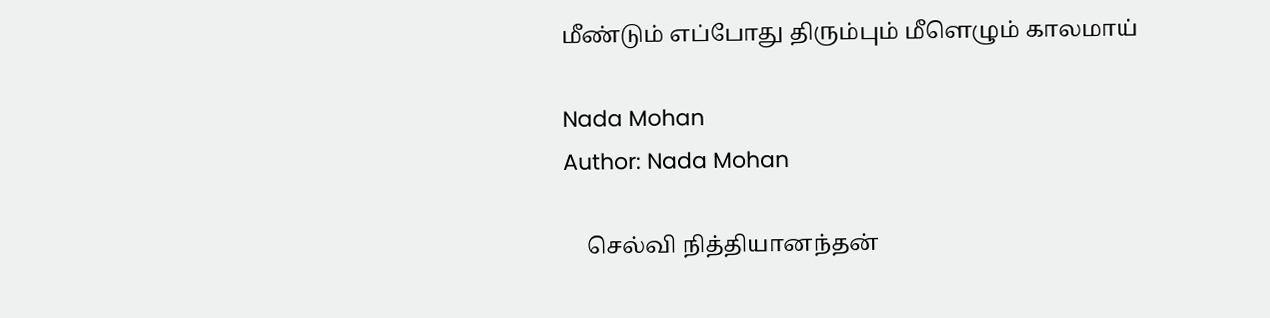மீண்டும் எப்போது திரும்பும் மீளெழும் காலமாய்

Nada Mohan
Author: Nada Mohan

    செல்வி நித்தியானந்தன்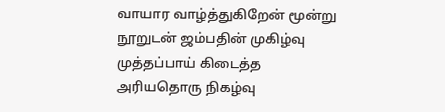வாயார வாழ்த்துகிறேன் மூன்று நூறுடன் ஜம்பதின் முகிழ்வு முத்தப்பாய் கிடைத்த அரியதொரு நிகழ்வு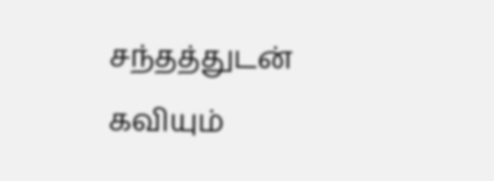சந்தத்துடன் கவியும்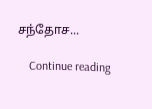சந்தோச...

    Continue reading